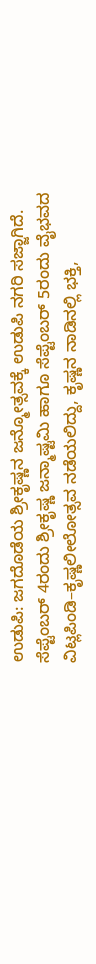ಉಡುಪಿ: ಜಗದೊಡೆಯ ಶ್ರೀಕೃಷ್ಣನ ಜನ್ಮೋತ್ಸವಕ್ಕೆ ಉಡುಪಿ ನಗರಿ ಸಜ್ಜಾಗಿದೆ.
ಸೆಪ್ಟೆಂಬರ್ 4ರಂದು ಶ್ರೀಕೃಷ್ಣ ಜನ್ಮಾಷ್ಟಮಿ ಹಾಗೂ ಸೆಪ್ಟೆಂಬರ್ 5ರಂದು ವೈಭವದ ವಿಟ್ಲಪಿಂಡಿ–ಕೃಷ್ಣಲೀಲೋತ್ಸವ ನಡೆಯಲಿದ್ದು, ಕೃಷ್ಣನ ನಾಡಿನಲ್ಲಿ ಭಕ್ತಿ,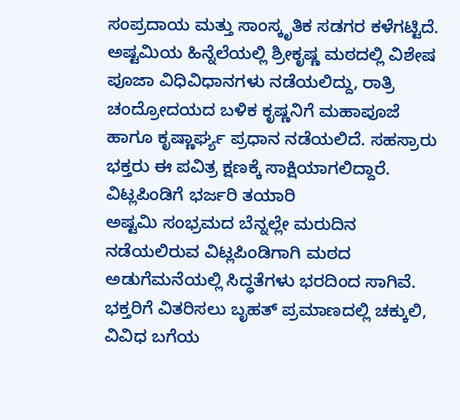ಸಂಪ್ರದಾಯ ಮತ್ತು ಸಾಂಸ್ಕೃತಿಕ ಸಡಗರ ಕಳೆಗಟ್ಟಿದೆ.
ಅಷ್ಟಮಿಯ ಹಿನ್ನೆಲೆಯಲ್ಲಿ ಶ್ರೀಕೃಷ್ಣ ಮಠದಲ್ಲಿ ವಿಶೇಷ ಪೂಜಾ ವಿಧಿವಿಧಾನಗಳು ನಡೆಯಲಿದ್ದು, ರಾತ್ರಿ ಚಂದ್ರೋದಯದ ಬಳಿಕ ಕೃಷ್ಣನಿಗೆ ಮಹಾಪೂಜೆ ಹಾಗೂ ಕೃಷ್ಣಾರ್ಘ್ಯ ಪ್ರಧಾನ ನಡೆಯಲಿದೆ. ಸಹಸ್ರಾರು ಭಕ್ತರು ಈ ಪವಿತ್ರ ಕ್ಷಣಕ್ಕೆ ಸಾಕ್ಷಿಯಾಗಲಿದ್ದಾರೆ.
ವಿಟ್ಲಪಿಂಡಿಗೆ ಭರ್ಜರಿ ತಯಾರಿ
ಅಷ್ಟಮಿ ಸಂಭ್ರಮದ ಬೆನ್ನಲ್ಲೇ ಮರುದಿನ ನಡೆಯಲಿರುವ ವಿಟ್ಲಪಿಂಡಿಗಾಗಿ ಮಠದ ಅಡುಗೆಮನೆಯಲ್ಲಿ ಸಿದ್ಧತೆಗಳು ಭರದಿಂದ ಸಾಗಿವೆ.
ಭಕ್ತರಿಗೆ ವಿತರಿಸಲು ಬೃಹತ್ ಪ್ರಮಾಣದಲ್ಲಿ ಚಕ್ಕುಲಿ, ವಿವಿಧ ಬಗೆಯ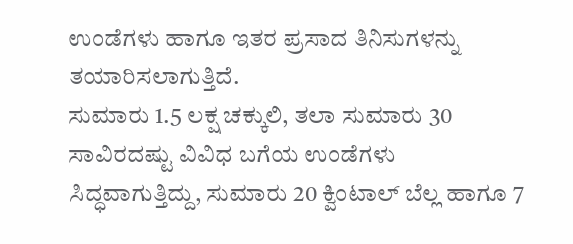ಉಂಡೆಗಳು ಹಾಗೂ ಇತರ ಪ್ರಸಾದ ತಿನಿಸುಗಳನ್ನು ತಯಾರಿಸಲಾಗುತ್ತಿದೆ.
ಸುಮಾರು 1.5 ಲಕ್ಷ ಚಕ್ಕುಲಿ, ತಲಾ ಸುಮಾರು 30 ಸಾವಿರದಷ್ಟು ವಿವಿಧ ಬಗೆಯ ಉಂಡೆಗಳು ಸಿದ್ಧವಾಗುತ್ತಿದ್ದು, ಸುಮಾರು 20 ಕ್ವಿಂಟಾಲ್ ಬೆಲ್ಲ ಹಾಗೂ 7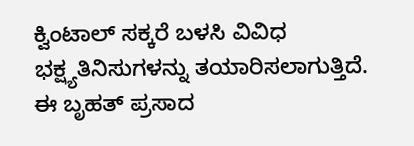ಕ್ವಿಂಟಾಲ್ ಸಕ್ಕರೆ ಬಳಸಿ ವಿವಿಧ ಭಕ್ಷ್ಯತಿನಿಸುಗಳನ್ನು ತಯಾರಿಸಲಾಗುತ್ತಿದೆ.
ಈ ಬೃಹತ್ ಪ್ರಸಾದ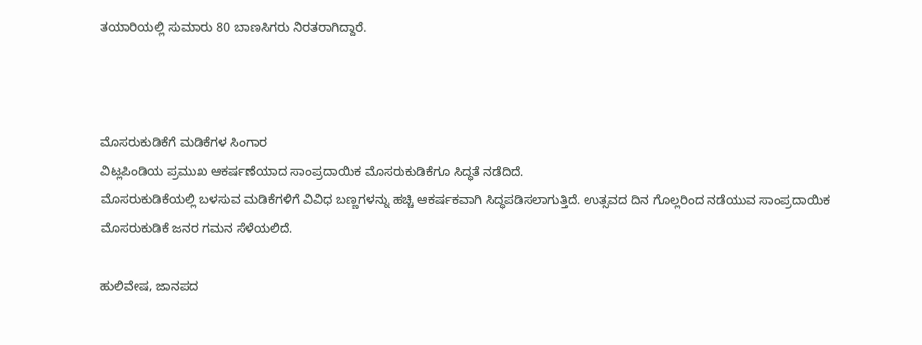ತಯಾರಿಯಲ್ಲಿ ಸುಮಾರು 80 ಬಾಣಸಿಗರು ನಿರತರಾಗಿದ್ದಾರೆ.



ಮೊಸರುಕುಡಿಕೆಗೆ ಮಡಿಕೆಗಳ ಸಿಂಗಾರ
ವಿಟ್ಲಪಿಂಡಿಯ ಪ್ರಮುಖ ಆಕರ್ಷಣೆಯಾದ ಸಾಂಪ್ರದಾಯಿಕ ಮೊಸರುಕುಡಿಕೆಗೂ ಸಿದ್ಧತೆ ನಡೆದಿದೆ.
ಮೊಸರುಕುಡಿಕೆಯಲ್ಲಿ ಬಳಸುವ ಮಡಿಕೆಗಳಿಗೆ ವಿವಿಧ ಬಣ್ಣಗಳನ್ನು ಹಚ್ಚಿ ಆಕರ್ಷಕವಾಗಿ ಸಿದ್ಧಪಡಿಸಲಾಗುತ್ತಿದೆ. ಉತ್ಸವದ ದಿನ ಗೊಲ್ಲರಿಂದ ನಡೆಯುವ ಸಾಂಪ್ರದಾಯಿಕ ಮೊಸರುಕುಡಿಕೆ ಜನರ ಗಮನ ಸೆಳೆಯಲಿದೆ.

ಹುಲಿವೇಷ, ಜಾನಪದ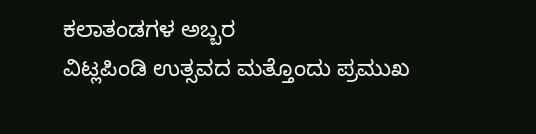ಕಲಾತಂಡಗಳ ಅಬ್ಬರ
ವಿಟ್ಲಪಿಂಡಿ ಉತ್ಸವದ ಮತ್ತೊಂದು ಪ್ರಮುಖ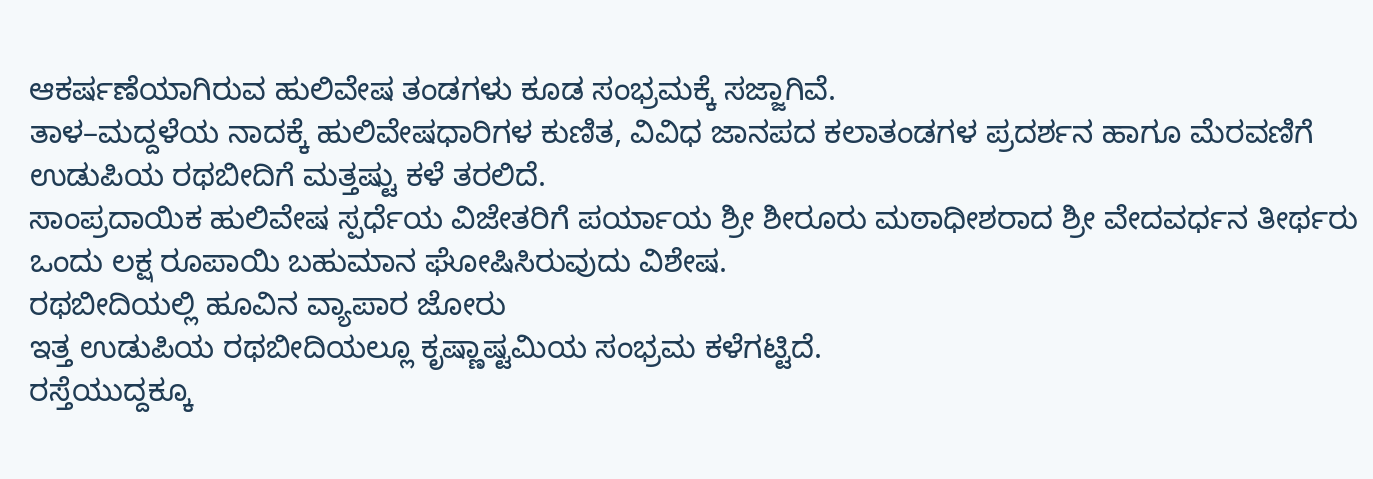ಆಕರ್ಷಣೆಯಾಗಿರುವ ಹುಲಿವೇಷ ತಂಡಗಳು ಕೂಡ ಸಂಭ್ರಮಕ್ಕೆ ಸಜ್ಜಾಗಿವೆ.
ತಾಳ–ಮದ್ದಳೆಯ ನಾದಕ್ಕೆ ಹುಲಿವೇಷಧಾರಿಗಳ ಕುಣಿತ, ವಿವಿಧ ಜಾನಪದ ಕಲಾತಂಡಗಳ ಪ್ರದರ್ಶನ ಹಾಗೂ ಮೆರವಣಿಗೆ ಉಡುಪಿಯ ರಥಬೀದಿಗೆ ಮತ್ತಷ್ಟು ಕಳೆ ತರಲಿದೆ.
ಸಾಂಪ್ರದಾಯಿಕ ಹುಲಿವೇಷ ಸ್ಪರ್ಧೆಯ ವಿಜೇತರಿಗೆ ಪರ್ಯಾಯ ಶ್ರೀ ಶೀರೂರು ಮಠಾಧೀಶರಾದ ಶ್ರೀ ವೇದವರ್ಧನ ತೀರ್ಥರು ಒಂದು ಲಕ್ಷ ರೂಪಾಯಿ ಬಹುಮಾನ ಘೋಷಿಸಿರುವುದು ವಿಶೇಷ.
ರಥಬೀದಿಯಲ್ಲಿ ಹೂವಿನ ವ್ಯಾಪಾರ ಜೋರು
ಇತ್ತ ಉಡುಪಿಯ ರಥಬೀದಿಯಲ್ಲೂ ಕೃಷ್ಣಾಷ್ಟಮಿಯ ಸಂಭ್ರಮ ಕಳೆಗಟ್ಟಿದೆ.
ರಸ್ತೆಯುದ್ದಕ್ಕೂ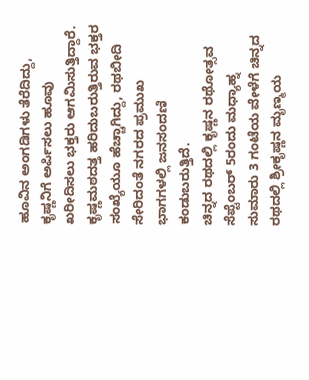ಹೂವಿನ ಅಂಗಡಿಗಳು ತೆರೆದಿದ್ದು, ಕೃಷ್ಣನಿಗೆ ಅರ್ಪಿಸಲು ಹೂವು ಖರೀದಿಸಲು ಭಕ್ತರು ಆಗಮಿಸುತ್ತಿದ್ದಾರೆ. ಕೃಷ್ಣಮಠದತ್ತ ಹರಿದುಬರುತ್ತಿರುವ ಭಕ್ತರ ಸಂಖ್ಯೆಯೂ ಹೆಚ್ಚಾಗಿದ್ದು, ರಥಬೀದಿ ಸೇರಿದಂತೆ ನಗರದ ಪ್ರಮುಖ ಭಾಗಗಳಲ್ಲಿ ಜನಸಂದಣಿ ಕಂಡುಬರುತ್ತಿದೆ.
ಚಿನ್ನದ ರಥದಲ್ಲಿ ಕೃಷ್ಣನ ರಥೋತ್ಸವ
ಸೆಪ್ಟೆಂಬರ್ 5ರಂದು ಮಧ್ಯಾಹ್ನ ಸುಮಾರು 3 ಗಂಟೆಯ ವೇಳೆಗೆ ಚಿನ್ನದ ರಥದಲ್ಲಿ ಶ್ರೀಕೃಷ್ಣನ ಮೃಣ್ಮಯ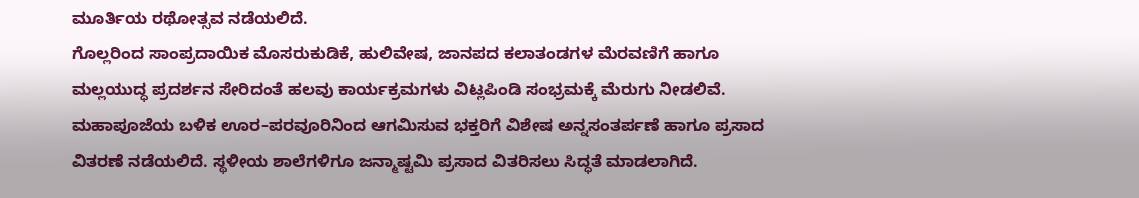ಮೂರ್ತಿಯ ರಥೋತ್ಸವ ನಡೆಯಲಿದೆ.
ಗೊಲ್ಲರಿಂದ ಸಾಂಪ್ರದಾಯಿಕ ಮೊಸರುಕುಡಿಕೆ, ಹುಲಿವೇಷ, ಜಾನಪದ ಕಲಾತಂಡಗಳ ಮೆರವಣಿಗೆ ಹಾಗೂ ಮಲ್ಲಯುದ್ಧ ಪ್ರದರ್ಶನ ಸೇರಿದಂತೆ ಹಲವು ಕಾರ್ಯಕ್ರಮಗಳು ವಿಟ್ಲಪಿಂಡಿ ಸಂಭ್ರಮಕ್ಕೆ ಮೆರುಗು ನೀಡಲಿವೆ.
ಮಹಾಪೂಜೆಯ ಬಳಿಕ ಊರ–ಪರವೂರಿನಿಂದ ಆಗಮಿಸುವ ಭಕ್ತರಿಗೆ ವಿಶೇಷ ಅನ್ನಸಂತರ್ಪಣೆ ಹಾಗೂ ಪ್ರಸಾದ ವಿತರಣೆ ನಡೆಯಲಿದೆ. ಸ್ಥಳೀಯ ಶಾಲೆಗಳಿಗೂ ಜನ್ಮಾಷ್ಟಮಿ ಪ್ರಸಾದ ವಿತರಿಸಲು ಸಿದ್ಧತೆ ಮಾಡಲಾಗಿದೆ.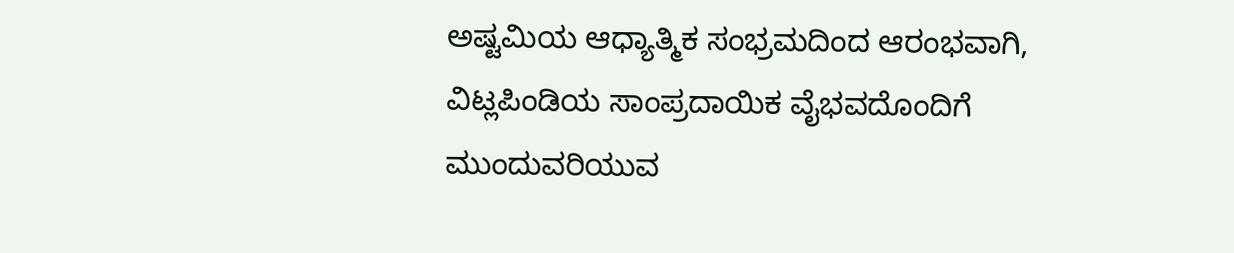ಅಷ್ಟಮಿಯ ಆಧ್ಯಾತ್ಮಿಕ ಸಂಭ್ರಮದಿಂದ ಆರಂಭವಾಗಿ, ವಿಟ್ಲಪಿಂಡಿಯ ಸಾಂಪ್ರದಾಯಿಕ ವೈಭವದೊಂದಿಗೆ ಮುಂದುವರಿಯುವ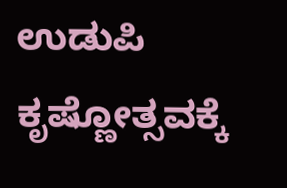ಉಡುಪಿ ಕೃಷ್ಣೋತ್ಸವಕ್ಕೆ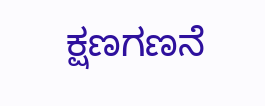ಕ್ಷಣಗಣನೆ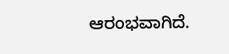ಆರಂಭವಾಗಿದೆ.